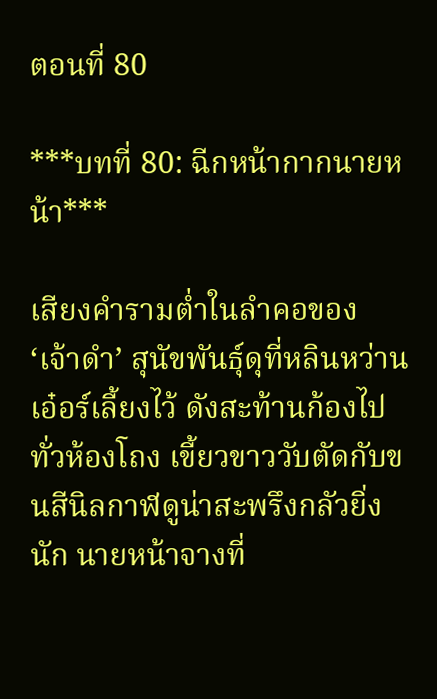ตอนที่ 80

***บทที่ 80: ฉีกหน้ากากนายหน้า***

เสียงคำรามต่ำในลำคอของ ‘เจ้าดำ’ สุนัขพันธุ์ดุที่หลินหว่านเอ๋อร์เลี้ยงไว้ ดังสะท้านก้องไปทั่วห้องโถง เขี้ยวขาววับตัดกับขนสีนิลกาฬดูน่าสะพรึงกลัวยิ่งนัก นายหน้าจางที่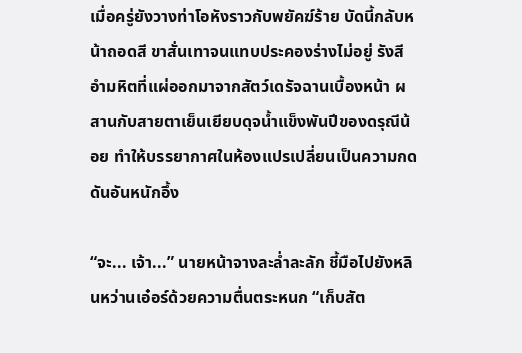เมื่อครู่ยังวางท่าโอหังราวกับพยัคฆ์ร้าย บัดนี้กลับหน้าถอดสี ขาสั่นเทาจนแทบประคองร่างไม่อยู่ รังสีอำมหิตที่แผ่ออกมาจากสัตว์เดรัจฉานเบื้องหน้า ผสานกับสายตาเย็นเยียบดุจน้ำแข็งพันปีของดรุณีน้อย ทำให้บรรยากาศในห้องแปรเปลี่ยนเป็นความกดดันอันหนักอึ้ง

“จะ... เจ้า...” นายหน้าจางละล่ำละลัก ชี้มือไปยังหลินหว่านเอ๋อร์ด้วยความตื่นตระหนก “เก็บสัต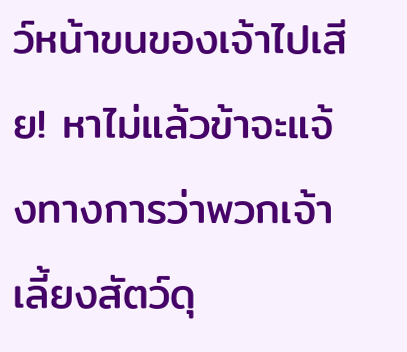ว์หน้าขนของเจ้าไปเสีย! หาไม่แล้วข้าจะแจ้งทางการว่าพวกเจ้าเลี้ยงสัตว์ดุ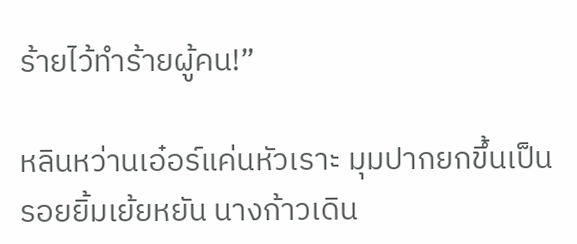ร้ายไว้ทำร้ายผู้คน!”

หลินหว่านเอ๋อร์แค่นหัวเราะ มุมปากยกขึ้นเป็นรอยยิ้มเย้ยหยัน นางก้าวเดิน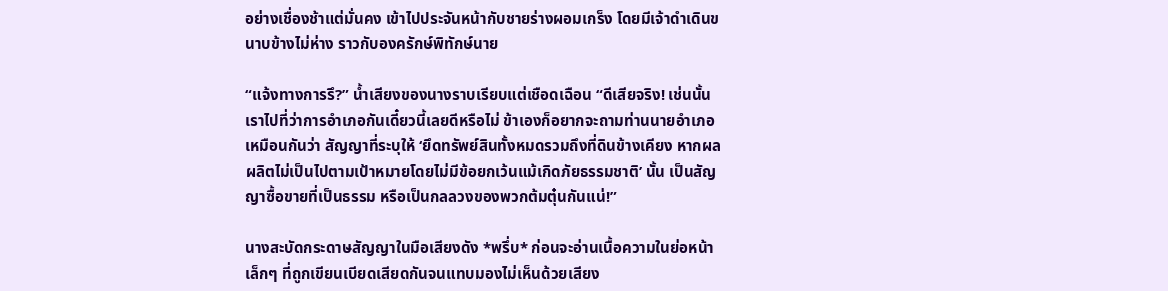อย่างเชื่องช้าแต่มั่นคง เข้าไปประจันหน้ากับชายร่างผอมเกร็ง โดยมีเจ้าดำเดินขนาบข้างไม่ห่าง ราวกับองครักษ์พิทักษ์นาย

“แจ้งทางการรึ?” น้ำเสียงของนางราบเรียบแต่เชือดเฉือน “ดีเสียจริง! เช่นนั้นเราไปที่ว่าการอำเภอกันเดี๋ยวนี้เลยดีหรือไม่ ข้าเองก็อยากจะถามท่านนายอำเภอเหมือนกันว่า สัญญาที่ระบุให้ ‘ยึดทรัพย์สินทั้งหมดรวมถึงที่ดินข้างเคียง หากผลผลิตไม่เป็นไปตามเป้าหมายโดยไม่มีข้อยกเว้นแม้เกิดภัยธรรมชาติ’ นั้น เป็นสัญญาซื้อขายที่เป็นธรรม หรือเป็นกลลวงของพวกต้มตุ๋นกันแน่!”

นางสะบัดกระดาษสัญญาในมือเสียงดัง *พรึ่บ* ก่อนจะอ่านเนื้อความในย่อหน้าเล็กๆ ที่ถูกเขียนเบียดเสียดกันจนแทบมองไม่เห็นด้วยเสียง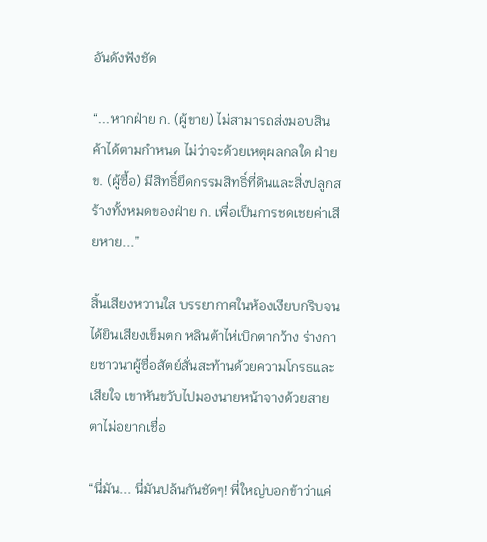อันดังฟังชัด

“...หากฝ่าย ก. (ผู้ขาย) ไม่สามารถส่งมอบสินค้าได้ตามกำหนด ไม่ว่าจะด้วยเหตุผลกลใด ฝ่าย ข. (ผู้ซื้อ) มีสิทธิ์ยึดกรรมสิทธิ์ที่ดินและสิ่งปลูกสร้างทั้งหมดของฝ่าย ก. เพื่อเป็นการชดเชยค่าเสียหาย...”

สิ้นเสียงหวานใส บรรยากาศในห้องเงียบกริบจนได้ยินเสียงเข็มตก หลินต้าไห่เบิกตากว้าง ร่างกายชาวนาผู้ซื่อสัตย์สั่นสะท้านด้วยความโกรธและเสียใจ เขาหันขวับไปมองนายหน้าจางด้วยสายตาไม่อยากเชื่อ

“นี่มัน... นี่มันปล้นกันชัดๆ! พี่ใหญ่บอกข้าว่าแค่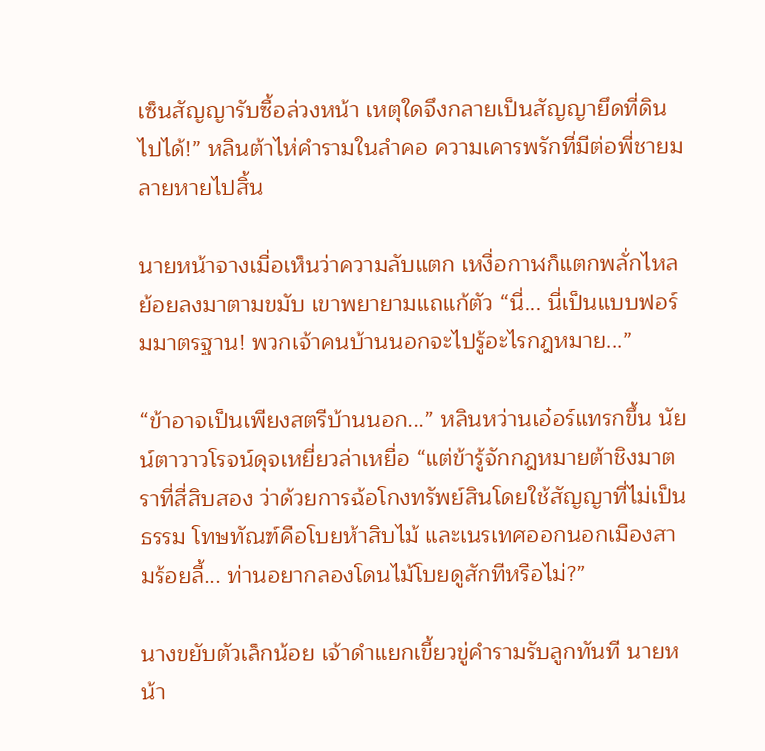เซ็นสัญญารับซื้อล่วงหน้า เหตุใดจึงกลายเป็นสัญญายึดที่ดินไปได้!” หลินต้าไห่คำรามในลำคอ ความเคารพรักที่มีต่อพี่ชายมลายหายไปสิ้น

นายหน้าจางเมื่อเห็นว่าความลับแตก เหงื่อกาฬก็แตกพลั่กไหลย้อยลงมาตามขมับ เขาพยายามแถแก้ตัว “นี่... นี่เป็นแบบฟอร์มมาตรฐาน! พวกเจ้าคนบ้านนอกจะไปรู้อะไรกฎหมาย...”

“ข้าอาจเป็นเพียงสตรีบ้านนอก...” หลินหว่านเอ๋อร์แทรกขึ้น นัยน์ตาวาวโรจน์ดุจเหยี่ยวล่าเหยื่อ “แต่ข้ารู้จักกฎหมายต้าชิงมาตราที่สี่สิบสอง ว่าด้วยการฉ้อโกงทรัพย์สินโดยใช้สัญญาที่ไม่เป็นธรรม โทษทัณฑ์คือโบยห้าสิบไม้ และเนรเทศออกนอกเมืองสามร้อยลี้... ท่านอยากลองโดนไม้โบยดูสักทีหรือไม่?”

นางขยับตัวเล็กน้อย เจ้าดำแยกเขี้ยวขู่คำรามรับลูกทันที นายหน้า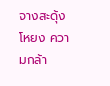จางสะดุ้งโหยง ความกล้า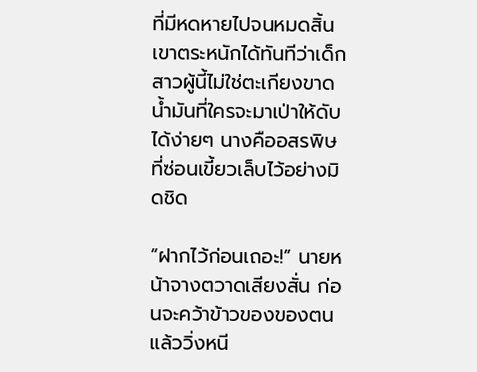ที่มีหดหายไปจนหมดสิ้น เขาตระหนักได้ทันทีว่าเด็กสาวผู้นี้ไม่ใช่ตะเกียงขาดน้ำมันที่ใครจะมาเป่าให้ดับได้ง่ายๆ นางคืออสรพิษที่ซ่อนเขี้ยวเล็บไว้อย่างมิดชิด

“ฝากไว้ก่อนเถอะ!” นายหน้าจางตวาดเสียงสั่น ก่อนจะคว้าข้าวของของตน แล้ววิ่งหนี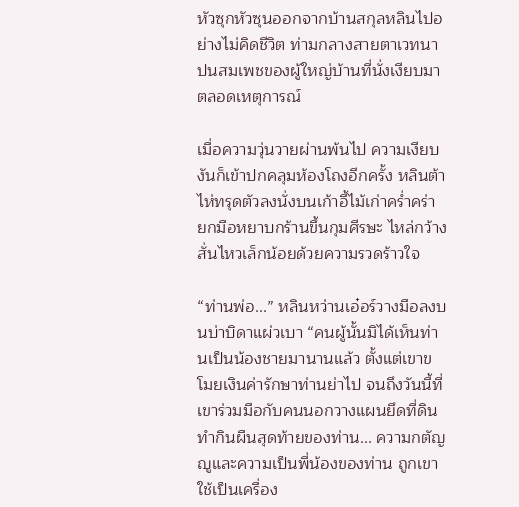หัวซุกหัวซุนออกจากบ้านสกุลหลินไปอย่างไม่คิดชีวิต ท่ามกลางสายตาเวทนาปนสมเพชของผู้ใหญ่บ้านที่นั่งเงียบมาตลอดเหตุการณ์

เมื่อความวุ่นวายผ่านพ้นไป ความเงียบงันก็เข้าปกคลุมห้องโถงอีกครั้ง หลินต้าไห่ทรุดตัวลงนั่งบนเก้าอี้ไม้เก่าคร่ำคร่า ยกมือหยาบกร้านขึ้นกุมศีรษะ ไหล่กว้างสั่นไหวเล็กน้อยด้วยความรวดร้าวใจ

“ท่านพ่อ...” หลินหว่านเอ๋อร์วางมือลงบนบ่าบิดาแผ่วเบา “คนผู้นั้นมิได้เห็นท่านเป็นน้องชายมานานแล้ว ตั้งแต่เขาขโมยเงินค่ารักษาท่านย่าไป จนถึงวันนี้ที่เขาร่วมมือกับคนนอกวางแผนยึดที่ดินทำกินผืนสุดท้ายของท่าน... ความกตัญญูและความเป็นพี่น้องของท่าน ถูกเขาใช้เป็นเครื่อง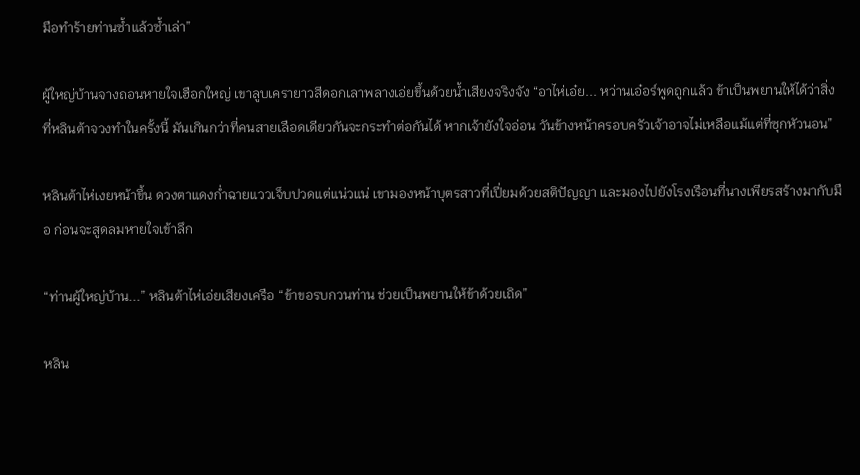มือทำร้ายท่านซ้ำแล้วซ้ำเล่า”

ผู้ใหญ่บ้านจางถอนหายใจเฮือกใหญ่ เขาลูบเครายาวสีดอกเลาพลางเอ่ยขึ้นด้วยน้ำเสียงจริงจัง “อาไห่เอ๋ย... หว่านเอ๋อร์พูดถูกแล้ว ข้าเป็นพยานให้ได้ว่าสิ่งที่หลินต้าจวงทำในครั้งนี้ มันเกินกว่าที่คนสายเลือดเดียวกันจะกระทำต่อกันได้ หากเจ้ายังใจอ่อน วันข้างหน้าครอบครัวเจ้าอาจไม่เหลือแม้แต่ที่ซุกหัวนอน”

หลินต้าไห่เงยหน้าขึ้น ดวงตาแดงก่ำฉายแววเจ็บปวดแต่แน่วแน่ เขามองหน้าบุตรสาวที่เปี่ยมด้วยสติปัญญา และมองไปยังโรงเรือนที่นางเพียรสร้างมากับมือ ก่อนจะสูดลมหายใจเข้าลึก

“ท่านผู้ใหญ่บ้าน...” หลินต้าไห่เอ่ยเสียงเครือ “ข้าขอรบกวนท่าน ช่วยเป็นพยานให้ข้าด้วยเถิด”

หลิน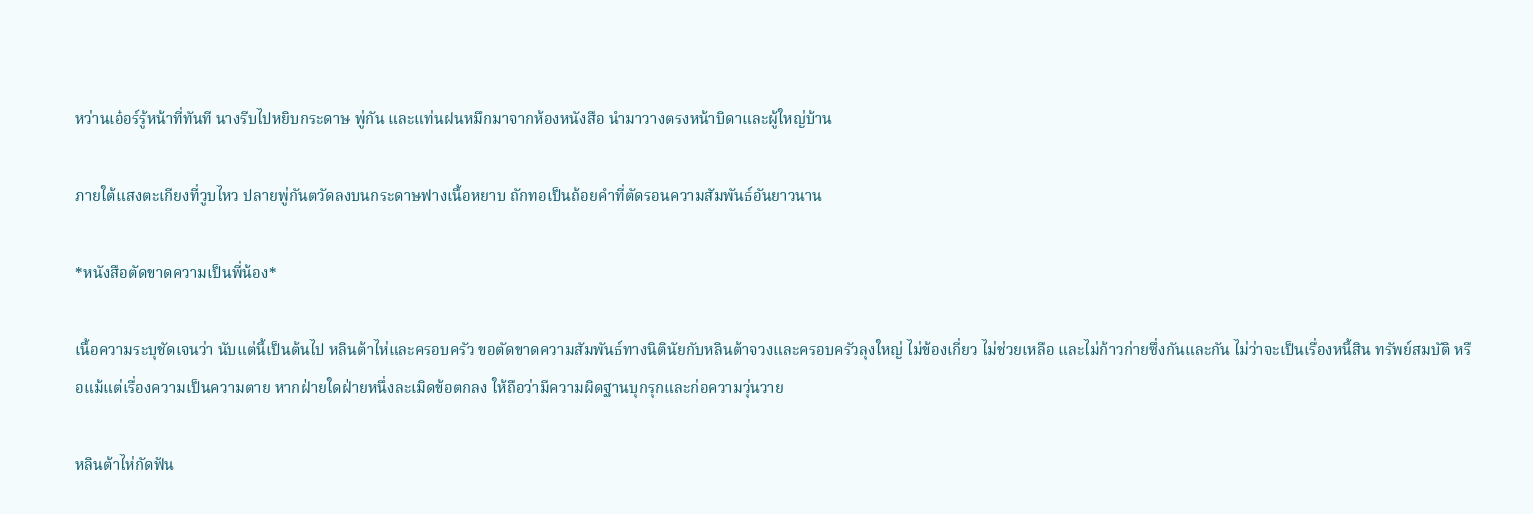หว่านเอ๋อร์รู้หน้าที่ทันที นางรีบไปหยิบกระดาษ พู่กัน และแท่นฝนหมึกมาจากห้องหนังสือ นำมาวางตรงหน้าบิดาและผู้ใหญ่บ้าน

ภายใต้แสงตะเกียงที่วูบไหว ปลายพู่กันตวัดลงบนกระดาษฟางเนื้อหยาบ ถักทอเป็นถ้อยคำที่ตัดรอนความสัมพันธ์อันยาวนาน

*หนังสือตัดขาดความเป็นพี่น้อง*

เนื้อความระบุชัดเจนว่า นับแต่นี้เป็นต้นไป หลินต้าไห่และครอบครัว ขอตัดขาดความสัมพันธ์ทางนิตินัยกับหลินต้าจวงและครอบครัวลุงใหญ่ ไม่ข้องเกี่ยว ไม่ช่วยเหลือ และไม่ก้าวก่ายซึ่งกันและกัน ไม่ว่าจะเป็นเรื่องหนี้สิน ทรัพย์สมบัติ หรือแม้แต่เรื่องความเป็นความตาย หากฝ่ายใดฝ่ายหนึ่งละเมิดข้อตกลง ให้ถือว่ามีความผิดฐานบุกรุกและก่อความวุ่นวาย

หลินต้าไห่กัดฟัน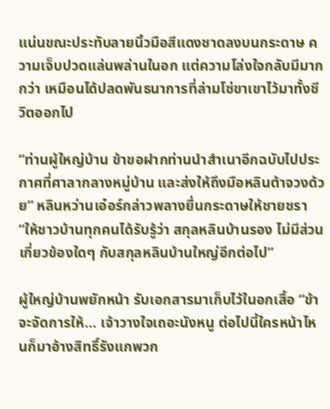แน่นขณะประทับลายนิ้วมือสีแดงชาดลงบนกระดาษ ความเจ็บปวดแล่นพล่านในอก แต่ความโล่งใจกลับมีมากกว่า เหมือนได้ปลดพันธนาการที่ล่ามโซ่ขาเขาไว้มาทั้งชีวิตออกไป

“ท่านผู้ใหญ่บ้าน ข้าขอฝากท่านนำสำเนาอีกฉบับไปประกาศที่ศาลากลางหมู่บ้าน และส่งให้ถึงมือหลินต้าจวงด้วย” หลินหว่านเอ๋อร์กล่าวพลางยื่นกระดาษให้ชายชรา “ให้ชาวบ้านทุกคนได้รับรู้ว่า สกุลหลินบ้านรอง ไม่มีส่วนเกี่ยวข้องใดๆ กับสกุลหลินบ้านใหญ่อีกต่อไป”

ผู้ใหญ่บ้านพยักหน้า รับเอกสารมาเก็บไว้ในอกเสื้อ “ข้าจะจัดการให้... เจ้าวางใจเถอะนังหนู ต่อไปนี้ใครหน้าไหนก็มาอ้างสิทธิ์รังแกพวก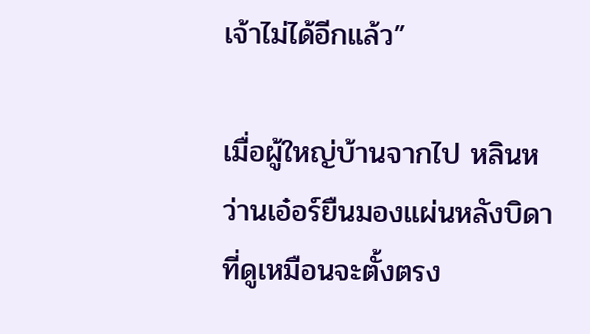เจ้าไม่ได้อีกแล้ว”

เมื่อผู้ใหญ่บ้านจากไป หลินหว่านเอ๋อร์ยืนมองแผ่นหลังบิดาที่ดูเหมือนจะตั้งตรง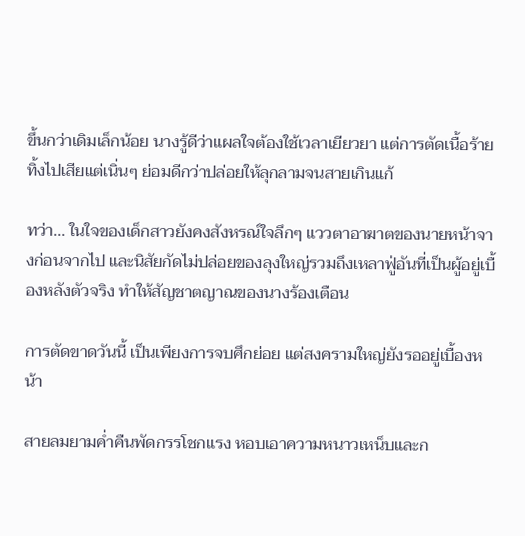ขึ้นกว่าเดิมเล็กน้อย นางรู้ดีว่าแผลใจต้องใช้เวลาเยียวยา แต่การตัดเนื้อร้ายทิ้งไปเสียแต่เนิ่นๆ ย่อมดีกว่าปล่อยให้ลุกลามจนสายเกินแก้

ทว่า... ในใจของเด็กสาวยังคงสังหรณ์ใจลึกๆ แววตาอาฆาตของนายหน้าจางก่อนจากไป และนิสัยกัดไม่ปล่อยของลุงใหญ่รวมถึงเหลาฟู่อันที่เป็นผู้อยู่เบื้องหลังตัวจริง ทำให้สัญชาตญาณของนางร้องเตือน

การตัดขาดวันนี้ เป็นเพียงการจบศึกย่อย แต่สงครามใหญ่ยังรออยู่เบื้องหน้า

สายลมยามค่ำคืนพัดกรรโชกแรง หอบเอาความหนาวเหน็บและก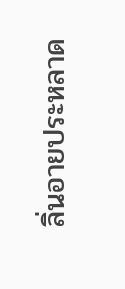ลิ่นอายประหลาด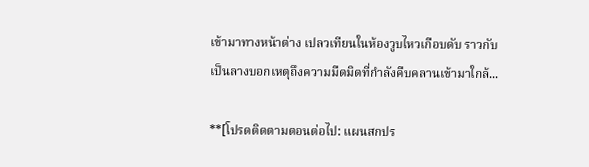เข้ามาทางหน้าต่าง เปลวเทียนในห้องวูบไหวเกือบดับ ราวกับเป็นลางบอกเหตุถึงความมืดมิดที่กำลังคืบคลานเข้ามาใกล้...

**[โปรดติดตามตอนต่อไป: แผนสกปร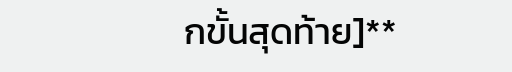กขั้นสุดท้าย]**